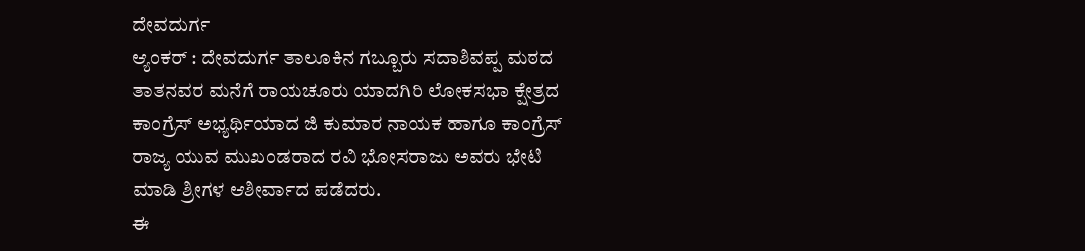ದೇವದುರ್ಗ
ಆ್ಯಂಕರ್ : ದೇವದುರ್ಗ ತಾಲೂಕಿನ ಗಬ್ಬೂರು ಸದಾಶಿವಪ್ಪ ಮಠದ ತಾತನವರ ಮನೆಗೆ ರಾಯಚೂರು ಯಾದಗಿರಿ ಲೋಕಸಭಾ ಕ್ಷೇತ್ರದ ಕಾಂಗ್ರೆಸ್ ಅಭ್ಯರ್ಥಿಯಾದ ಜಿ ಕುಮಾರ ನಾಯಕ ಹಾಗೂ ಕಾಂಗ್ರೆಸ್ ರಾಜ್ಯ ಯುವ ಮುಖಂಡರಾದ ರವಿ ಭೋಸರಾಜು ಅವರು ಭೇಟಿ ಮಾಡಿ ಶ್ರೀಗಳ ಆಶೀರ್ವಾದ ಪಡೆದರು.
ಈ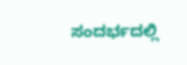ಸಂದರ್ಭದಲ್ಲಿ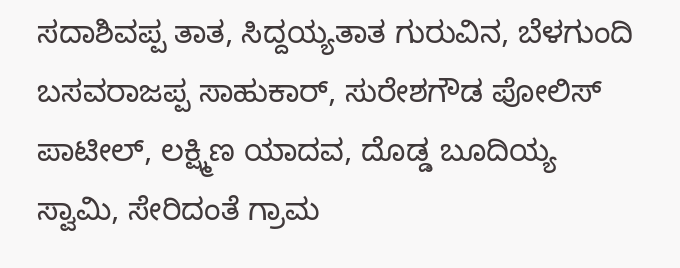ಸದಾಶಿವಪ್ಪ ತಾತ, ಸಿದ್ದಯ್ಯತಾತ ಗುರುವಿನ, ಬೆಳಗುಂದಿ ಬಸವರಾಜಪ್ಪ ಸಾಹುಕಾರ್, ಸುರೇಶಗೌಡ ಪೋಲಿಸ್ ಪಾಟೀಲ್, ಲಕ್ಷ್ಮಿಣ ಯಾದವ, ದೊಡ್ಡ ಬೂದಿಯ್ಯ ಸ್ವಾಮಿ, ಸೇರಿದಂತೆ ಗ್ರಾಮ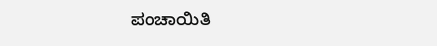ಪಂಚಾಯಿತಿ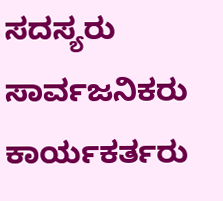ಸದಸ್ಯರು ಸಾರ್ವಜನಿಕರು ಕಾರ್ಯಕರ್ತರು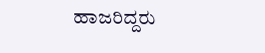ಹಾಜರಿದ್ದರು